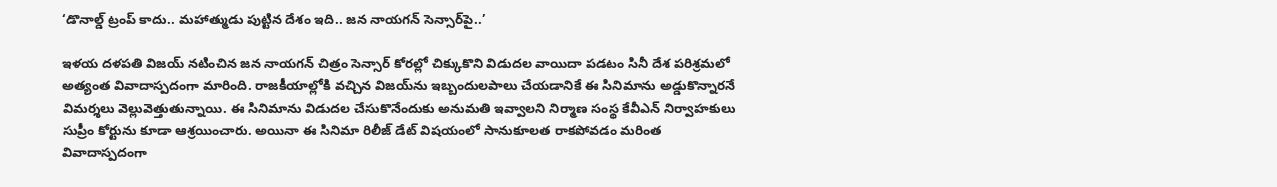‘డొనాల్డ్ ట్రంప్ కాదు.. మహాత్ముడు పుట్టిన దేశం ఇది.. జన నాయగన్ సెన్సార్‌పై..’

ఇళయ దళపతి విజయ్ నటించిన జన నాయగన్ చిత్రం సెన్సార్ కోరల్లో చిక్కుకొని విడుదల వాయిదా పడటం సినీ దేశ పరిశ్రమలో అత్యంత వివాదాస్పదంగా మారింది. రాజకీయాల్లోకి వచ్చిన విజయ్‌ను ఇబ్బందులపాలు చేయడానికే ఈ సినిమాను అడ్డుకొన్నారనే విమర్శలు వెల్లువెత్తుతున్నాయి. ఈ సినిమాను విడుదల చేసుకొనేందుకు అనుమతి ఇవ్వాలని నిర్మాణ సంస్థ కేవీఎన్ నిర్వాహకులు సుప్రీం కోర్టును కూడా ఆశ్రయించారు. అయినా ఈ సినిమా రిలీజ్ డేట్ విషయంలో సానుకూలత రాకపోవడం మరింత వివాదాస్పదంగా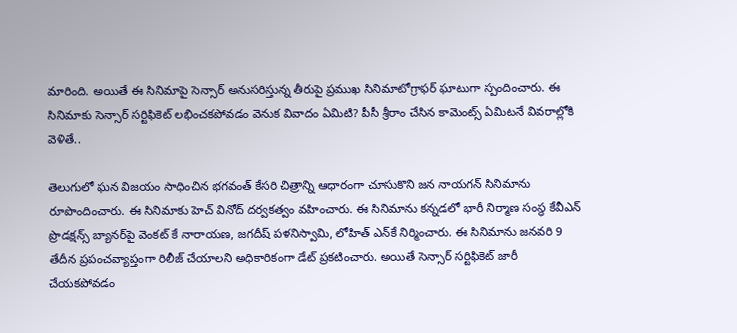మారింది. అయితే ఈ సినిమాపై సెన్సార్ అనుసరిస్తున్న తీరుపై ప్రముఖ సినిమాటోగ్రాఫర్ ఘాటుగా స్పందించారు. ఈ సినిమాకు సెన్సార్ సర్టిఫికెట్ లభించకపోవడం వెనుక వివాదం ఏమిటి? పీసీ శ్రీరాం చేసిన కామెంట్స్ ఏమిటనే వివరాల్లోకి వెళితే..

తెలుగులో ఘన విజయం సాధించిన భగవంత్ కేసరి చిత్రాన్ని ఆధారంగా చూసుకొని జన నాయగన్ సినిమాను రూపొందించారు. ఈ సినిమాకు హెచ్ వినోద్ దర్వకత్వం వహించారు. ఈ సినిమాను కన్నడలో భారీ నిర్మాణ సంస్థ కేవీఎన్ ప్రొడక్షన్స్ బ్యానర్‌పై వెంకట్ కే నారాయణ, జగదీష్ పళనిస్వామి, లోహిత్ ఎన్‌కే నిర్మించారు. ఈ సినిమాను జనవరి 9 తేదీన ప్రపంచవ్యాప్తంగా రిలీజ్ చేయాలని అధికారికంగా డేట్ ప్రకటించారు. అయితే సెన్సార్ సర్టిఫికెట్ జారీ చేయకపోవడం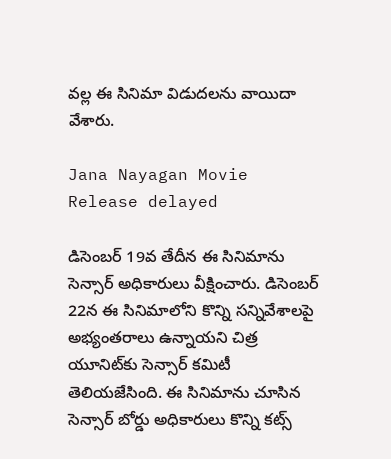వల్ల ఈ సినిమా విడుదలను వాయిదా వేశారు.

Jana Nayagan Movie Release delayed

డిసెంబర్ 19వ తేదీన ఈ సినిమాను సెన్సార్ అధికారులు వీక్షించారు. డిసెంబర్ 22న ఈ సినిమాలోని కొన్ని సన్నివేశాలపై అభ్యంతరాలు ఉన్నాయని చిత్ర యూనిట్‌కు సెన్సార్ కమిటీ తెలియజేసింది. ఈ సినిమాను చూసిన సెన్సార్ బోర్డు అధికారులు కొన్ని కట్స్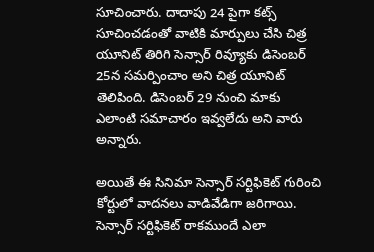సూచించారు. దాదాపు 24 పైగా కట్స్ సూచించడంతో వాటికి మార్పులు చేసి చిత్ర యూనిట్ తిరిగి సెన్సార్ రివ్యూకు డిసెంబర్ 25న సమర్పించాం అని చిత్ర యూనిట్ తెలిపింది. డిసెంబర్ 29 నుంచి మాకు ఎలాంటి సమాచారం ఇవ్వలేదు అని వారు అన్నారు.

అయితే ఈ సినిమా సెన్సార్‌ సర్టిఫికెట్ గురించి కోర్టులో వాదనలు వాడివేడిగా జరిగాయి. సెన్సార్ సర్టిఫికెట్ రాకముందే ఎలా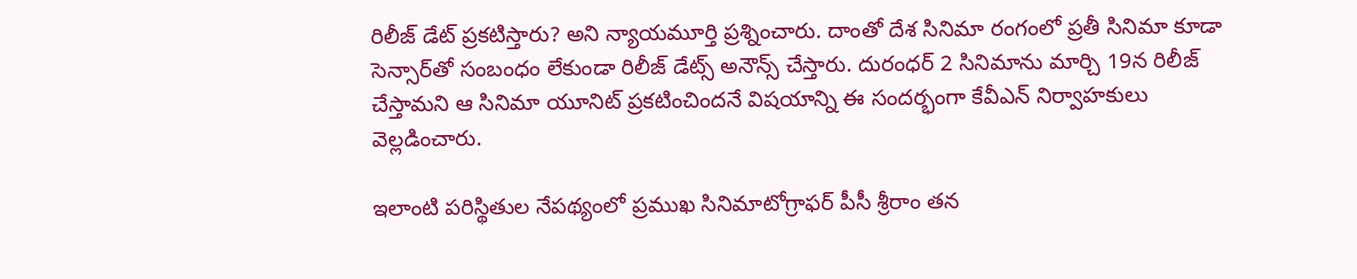రిలీజ్ డేట్ ప్రకటిస్తారు? అని న్యాయమూర్తి ప్రశ్నించారు. దాంతో దేశ సినిమా రంగంలో ప్రతీ సినిమా కూడా సెన్సార్‌తో సంబంధం లేకుండా రిలీజ్ డేట్స్ అనౌన్స్ చేస్తారు. దురంధర్ 2 సినిమాను మార్చి 19న రిలీజ్ చేస్తామని ఆ సినిమా యూనిట్ ప్రకటించిందనే విషయాన్ని ఈ సందర్భంగా కేవీఎన్ నిర్వాహకులు వెల్లడించారు.

ఇలాంటి పరిస్థితుల నేపథ్యంలో ప్రముఖ సినిమాటోగ్రాఫర్ పీసీ శ్రీరాం తన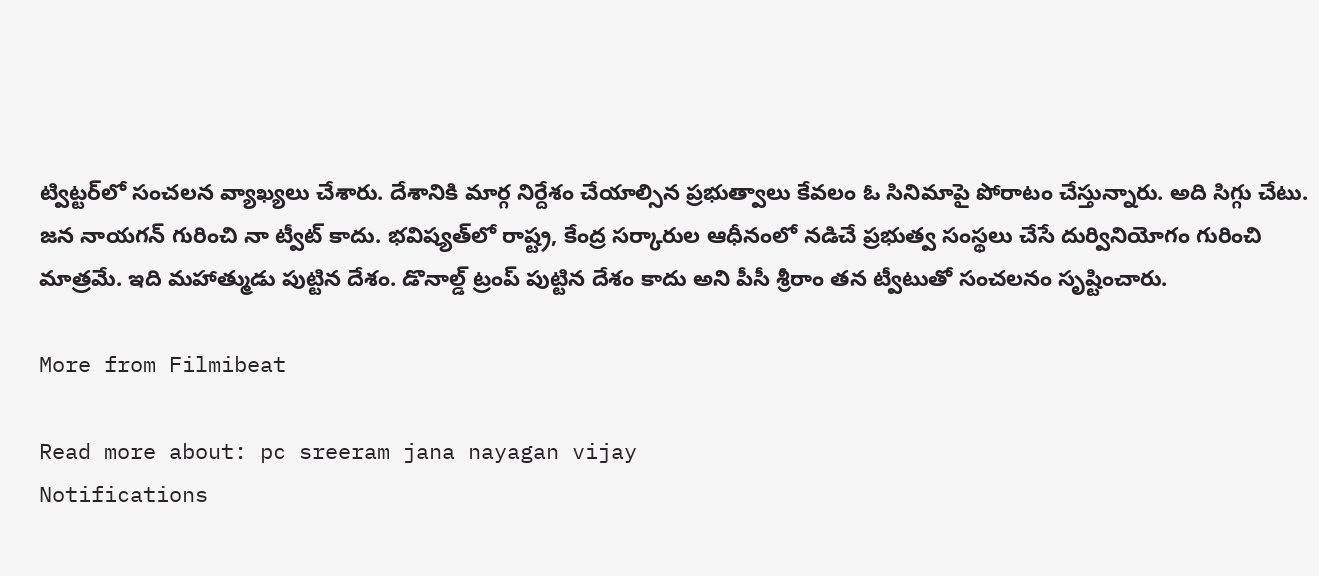ట్విట్టర్‌లో సంచలన వ్యాఖ్యలు చేశారు. దేశానికి మార్గ నిర్దేశం చేయాల్సిన ప్రభుత్వాలు కేవలం ఓ సినిమాపై పోరాటం చేస్తున్నారు. అది సిగ్గు చేటు. జన నాయగన్ గురించి నా ట్వీట్ కాదు. భవిష్యత్‌లో రాష్ట్ర, కేంద్ర సర్కారుల ఆధీనంలో నడిచే ప్రభుత్వ సంస్థలు చేసే దుర్వినియోగం గురించి మాత్రమే. ఇది మహాత్ముడు పుట్టిన దేశం. డొనాల్డ్ ట్రంప్ పుట్టిన దేశం కాదు అని పీసీ శ్రీరాం తన ట్వీటుతో సంచలనం సృష్టించారు.

More from Filmibeat

Read more about: pc sreeram jana nayagan vijay
Notifications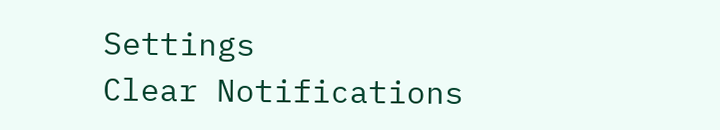Settings
Clear Notifications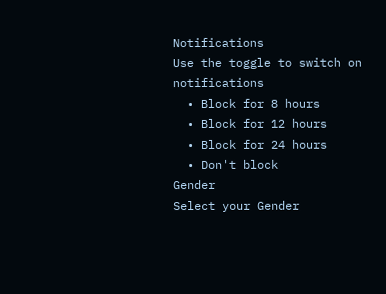Notifications
Use the toggle to switch on notifications
  • Block for 8 hours
  • Block for 12 hours
  • Block for 24 hours
  • Don't block
Gender
Select your Gender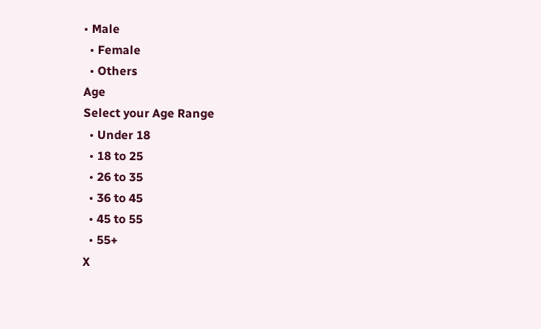• Male
  • Female
  • Others
Age
Select your Age Range
  • Under 18
  • 18 to 25
  • 26 to 35
  • 36 to 45
  • 45 to 55
  • 55+
X